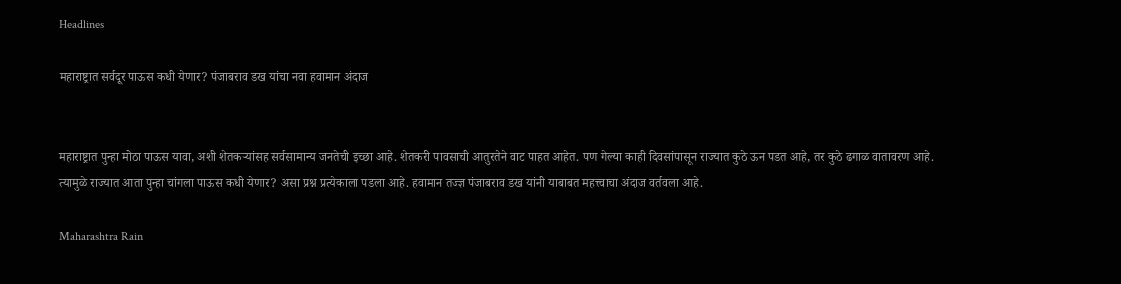Headlines

महाराष्ट्रात सर्वदूर पाऊस कधी येणार? पंजाबराव डख यांचा नवा हवामान अंदाज


महाराष्ट्रात पुन्हा मोठा पाऊस यावा, अशी शेतकऱ्यांसह सर्वसामान्य जनतेची इच्छा आहे. शेतकरी पावसाची आतुरतेने वाट पाहत आहेत. पण गेल्या काही दिवसांपासून राज्यात कुठे ऊन पडत आहे, तर कुठे ढगाळ वातावरण आहे. त्यामुळे राज्यात आता पुन्हा चांगला पाऊस कधी येणार? असा प्रश्न प्रत्येकाला पडला आहे. हवामान तज्ज्ञ पंजाबराव डख यांनी याबाबत महत्त्वाचा अंदाज वर्तवला आहे.

Maharashtra Rain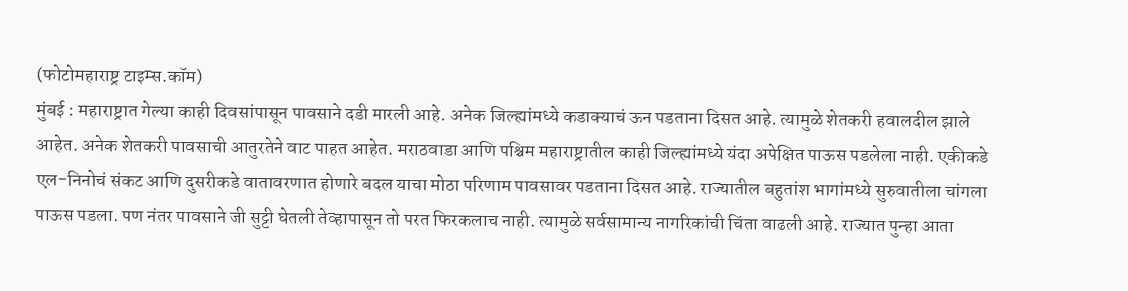(फोटोमहाराष्ट्र टाइम्स.कॉम)
मुंबई : महाराष्ट्रात गेल्या काही दिवसांपासून पावसाने दडी मारली आहे. अनेक जिल्ह्यांमध्ये कडाक्याचं ऊन पडताना दिसत आहे. त्यामुळे शेतकरी हवालदील झाले आहेत. अनेक शेतकरी पावसाची आतुरतेने वाट पाहत आहेत. मराठवाडा आणि पश्चिम महाराष्ट्रातील काही जिल्ह्यांमध्ये यंदा अपेक्षित पाऊस पडलेला नाही. एकीकडे एल-निनोचं संकट आणि दुसरीकडे वातावरणात होणारे बदल याचा मोठा परिणाम पावसावर पडताना दिसत आहे. राज्यातील बहुतांश भागांमध्ये सुरुवातीला चांगला पाऊस पडला. पण नंतर पावसाने जी सुट्टी घेतली तेव्हापासून तो परत फिरकलाच नाही. त्यामुळे सर्वसामान्य नागरिकांची चिंता वाढली आहे. राज्यात पुन्हा आता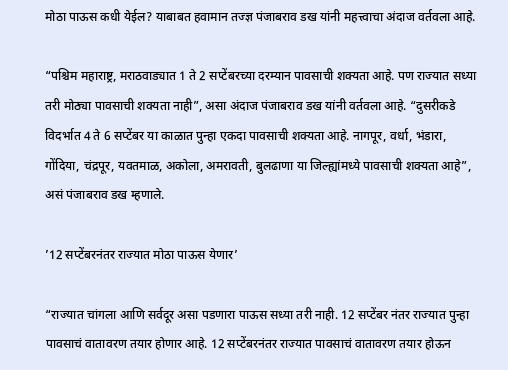मोठा पाऊस कधी येईल? याबाबत हवामान तज्ज्ञ पंजाबराव डख यांनी महत्त्वाचा अंदाज वर्तवला आहे.

“पश्चिम महाराष्ट्र, मराठवाड्यात 1 ते 2 सप्टेंबरच्या दरम्यान पावसाची शक्यता आहे. पण राज्यात सध्या तरी मोठ्या पावसाची शक्यता नाही”, असा अंदाज पंजाबराव डख यांनी वर्तवला आहे. “दुसरीकडे विदर्भात 4 ते 6 सप्टेंबर या काळात पुन्हा एकदा पावसाची शक्यता आहे. नागपूर, वर्धा, भंडारा, गोंदिया, चंद्रपूर, यवतमाळ, अकोला, अमरावती, बुलढाणा या जिल्ह्यांमध्ये पावसाची शक्यता आहे”, असं पंजाबराव डख म्हणाले.

’12 सप्टेंबरनंतर राज्यात मोठा पाऊस येणार’

“राज्यात चांगला आणि सर्वदूर असा पडणारा पाऊस सध्या तरी नाही. 12 सप्टेंबर नंतर राज्यात पुन्हा पावसाचं वातावरण तयार होणार आहे. 12 सप्टेंबरनंतर राज्यात पावसाचं वातावरण तयार होऊन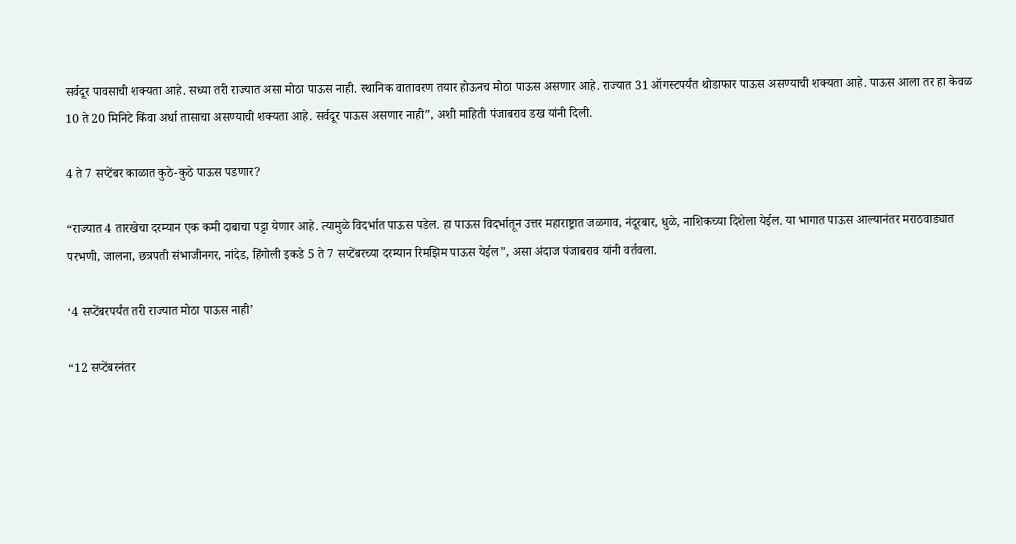सर्वदूर पावसाची शक्यता आहे. सध्या तरी राज्यात असा मोठा पाऊस नाही. स्थानिक वातावरण तयार होऊनच मोठा पाऊस असणार आहे. राज्यात 31 ऑगस्टपर्यंत थोडाफार पाऊस असण्याची शक्यता आहे. पाऊस आला तर हा केवळ 10 ते 20 मिनिटे किंवा अर्धा तासाचा असण्याची शक्यता आहे. सर्वदूर पाऊस असणार नाही”, अशी माहिती पंजाबराव डख यांनी दिली.

4 ते 7 सप्टेंबर काळात कुठे-कुठे पाऊस पडणार?

“राज्यात 4 तारखेचा दरम्यान एक कमी दाबाचा पट्टा येणार आहे. त्यामुळे विदर्भात पाऊस पडेल. हा पाऊस विदर्भातून उत्तर महाराष्ट्रात जळगाव, नंदूरबार, धुळे, नाशिकच्या दिशेला येईल. या भागात पाऊस आल्यानंतर मराठवाड्यात परभणी, जालना, छत्रपती संभाजीनगर, नांदेड, हिंगोली इकडे 5 ते 7 सप्टेंबरच्या दरम्यान रिमझिम पाऊस येईल”, असा अंदाज पंजाबराव यांनी वर्तवला.

‘4 सप्टेंबरपर्यंत तरी राज्यात मोठा पाऊस नाही’

“12 सप्टेंबरनंतर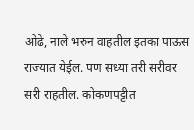ओढे, नाले भरुन वाहतील इतका पाऊस राज्यात येईल. पण सध्या तरी सरीवर सरी राहतील. कोकणपट्टीत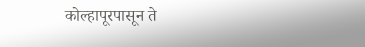कोल्हापूरपासून ते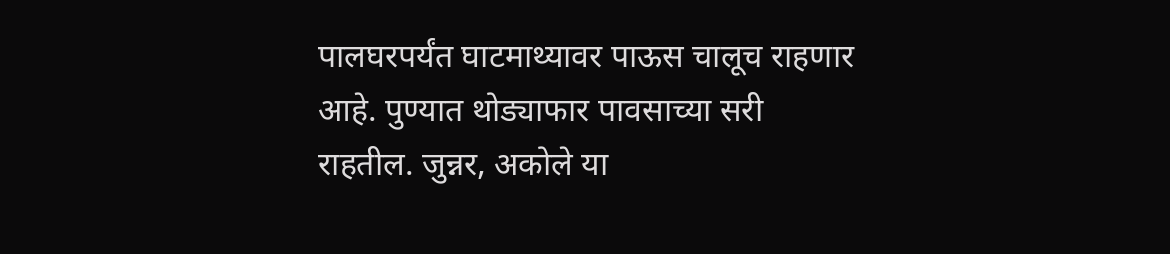पालघरपर्यंत घाटमाथ्यावर पाऊस चालूच राहणार आहे. पुण्यात थोड्याफार पावसाच्या सरी राहतील. जुन्नर, अकोले या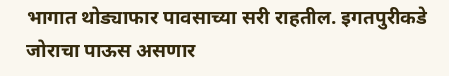भागात थोड्याफार पावसाच्या सरी राहतील. इगतपुरीकडे जोराचा पाऊस असणार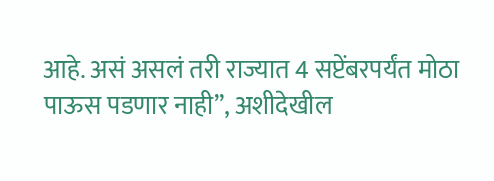आहे. असं असलं तरी राज्यात 4 सप्टेंबरपर्यंत मोठा पाऊस पडणार नाही”, अशीदेखील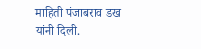माहिती पंजाबराव डख यांनी दिली.